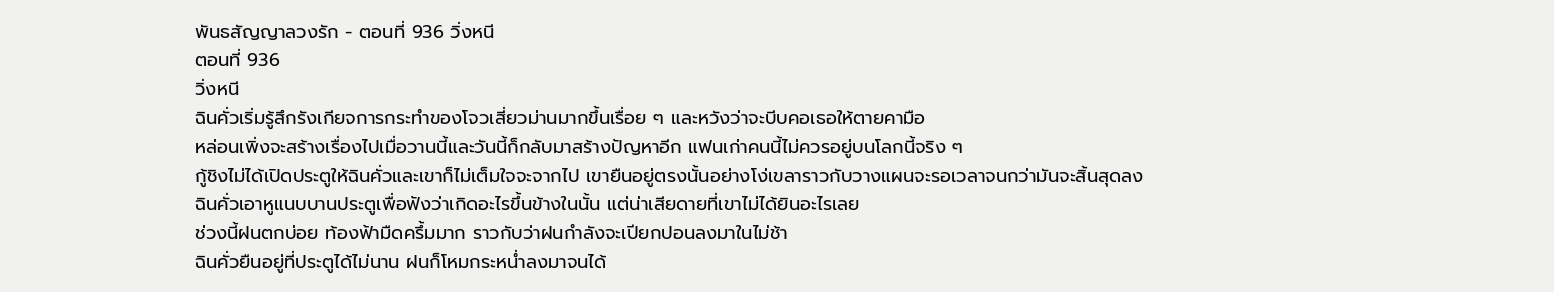พันธสัญญาลวงรัก - ตอนที่ 936 วิ่งหนี
ตอนที่ 936
วิ่งหนี
ฉินคั่วเริ่มรู้สึกรังเกียจการกระทำของโจวเสี่ยวม่านมากขึ้นเรื่อย ๆ และหวังว่าจะบีบคอเธอให้ตายคามือ
หล่อนเพิ่งจะสร้างเรื่องไปเมื่อวานนี้และวันนี้ก็กลับมาสร้างปัญหาอีก แฟนเก่าคนนี้ไม่ควรอยู่บนโลกนี้จริง ๆ
กู้ชิงไม่ได้เปิดประตูให้ฉินคั่วและเขาก็ไม่เต็มใจจะจากไป เขายืนอยู่ตรงนั้นอย่างโง่เขลาราวกับวางแผนจะรอเวลาจนกว่ามันจะสิ้นสุดลง
ฉินคั่วเอาหูแนบบานประตูเพื่อฟังว่าเกิดอะไรขึ้นข้างในนั้น แต่น่าเสียดายที่เขาไม่ได้ยินอะไรเลย
ช่วงนี้ฝนตกบ่อย ท้องฟ้ามืดครึ้มมาก ราวกับว่าฝนกำลังจะเปียกปอนลงมาในไม่ช้า
ฉินคั่วยืนอยู่ที่ประตูได้ไม่นาน ฝนก็โหมกระหน่ำลงมาจนได้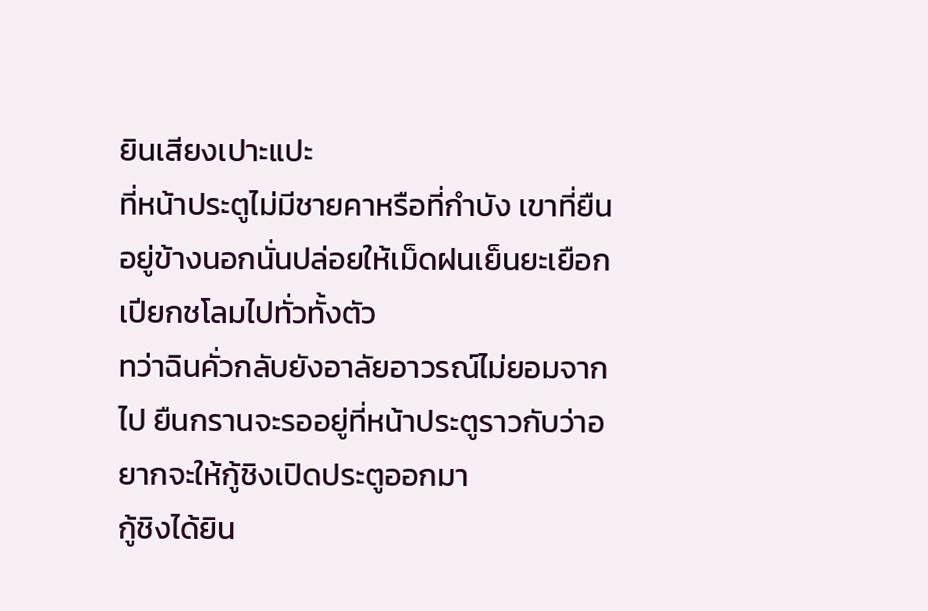ยินเสียงเปาะแปะ
ที่หน้าประตูไม่มีชายคาหรือที่กำบัง เขาที่ยืนอยู่ข้างนอกนั่นปล่อยให้เม็ดฝนเย็นยะเยือกเปียกชโลมไปทั่วทั้งตัว
ทว่าฉินคั่วกลับยังอาลัยอาวรณ์ไม่ยอมจากไป ยืนกรานจะรออยู่ที่หน้าประตูราวกับว่าอยากจะให้กู้ชิงเปิดประตูออกมา
กู้ชิงได้ยิน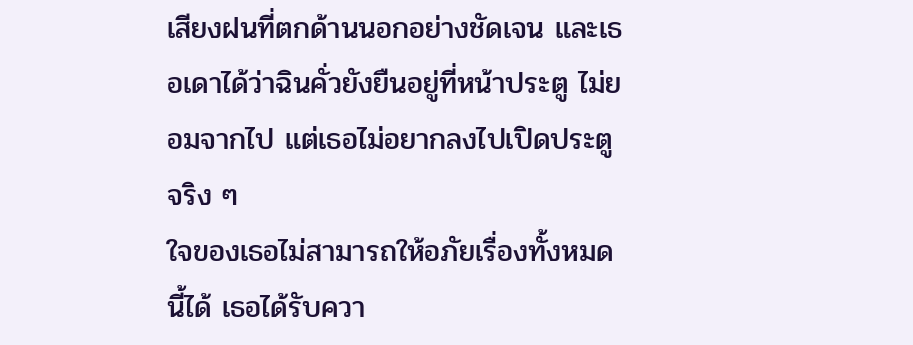เสียงฝนที่ตกด้านนอกอย่างชัดเจน และเธอเดาได้ว่าฉินคั่วยังยืนอยู่ที่หน้าประตู ไม่ยอมจากไป แต่เธอไม่อยากลงไปเปิดประตูจริง ๆ
ใจของเธอไม่สามารถให้อภัยเรื่องทั้งหมดนี้ได้ เธอได้รับควา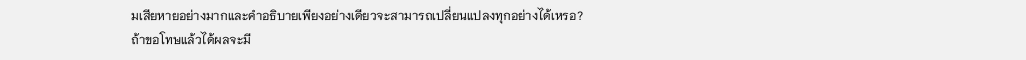มเสียหายอย่างมากและคำอธิบายเพียงอย่างเดียวจะสามารถเปลี่ยนแปลงทุกอย่างได้เหรอ?
ถ้าขอโทษแล้วได้ผลจะมี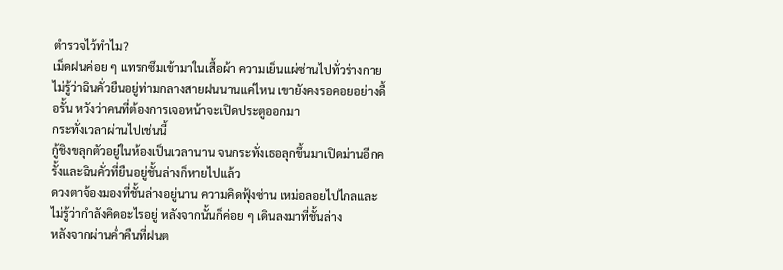ตำรวจไว้ทำไม?
เม็ดฝนค่อย ๆ แทรกซึมเข้ามาในเสื้อผ้า ความเย็นแผ่ซ่านไปทั่วร่างกาย ไม่รู้ว่าฉินคั่วยืนอยู่ท่ามกลางสายฝนนานแค่ไหน เขายังคงรอคอยอย่างดื้อรั้น หวังว่าคนที่ต้องการเจอหน้าจะเปิดประตูออกมา
กระทั่งเวลาผ่านไปเช่นนี้
กู้ชิงขลุกตัวอยู่ในห้องเป็นเวลานาน จนกระทั่งเธอลุกขึ้นมาเปิดม่านอีกครั้งและฉินคั่วที่ยืนอยู่ชั้นล่างก็หายไปแล้ว
ดวงตาจ้องมองที่ชั้นล่างอยู่นาน ความคิดฟุ้งซ่าน เหม่อลอยไปไกลและไม่รู้ว่ากำลังคิดอะไรอยู่ หลังจากนั้นก็ค่อย ๆ เดินลงมาที่ชั้นล่าง
หลังจากผ่านค่ำคืนที่ฝนต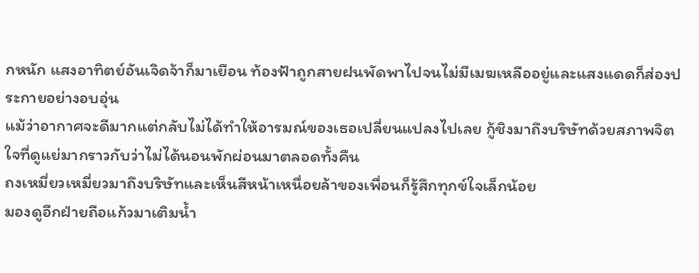กหนัก แสงอาทิตย์อันเจิดจ้าก็มาเยือน ท้องฟ้าถูกสายฝนพัดพาไปจนไม่มีเมฆเหลืออยู่และแสงแดดก็ส่องประกายอย่างอบอุ่น
แม้ว่าอากาศจะดีมากแต่กลับไม่ได้ทำให้อารมณ์ของเธอเปลี่ยนแปลงไปเลย กู้ชิงมาถึงบริษัทด้วยสภาพจิตใจที่ดูแย่มากราวกับว่าไม่ได้นอนพักผ่อนมาตลอดทั้งคืน
ถงเหมี่ยวเหมี่ยวมาถึงบริษัทและเห็นสีหน้าเหนื่อยล้าของเพื่อนก็รู้สึกทุกข์ใจเล็กน้อย
มองดูอีกฝ่ายถือแก้วมาเติมน้ำ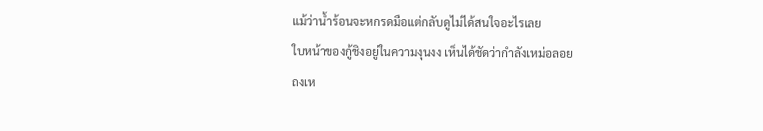แม้ว่าน้ำร้อนจะหกรดมือแต่กลับดูไม่ได้สนใจอะไรเลย
ใบหน้าของกู้ชิงอยู่ในความงุนงง เห็นได้ชัดว่ากำลังเหม่อลอย
ถงเห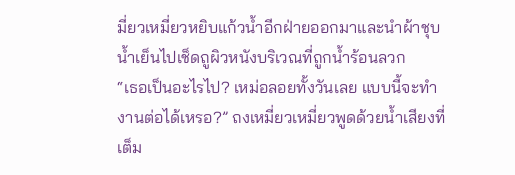มี่ยวเหมี่ยวหยิบแก้วน้ำอีกฝ่ายออกมาและนำผ้าชุบน้ำเย็นไปเช็ดถูผิวหนังบริเวณที่ถูกน้ำร้อนลวก
“เธอเป็นอะไรไป? เหม่อลอยทั้งวันเลย แบบนี้จะทำงานต่อได้เหรอ?” ถงเหมี่ยวเหมี่ยวพูดด้วยน้ำเสียงที่เต็ม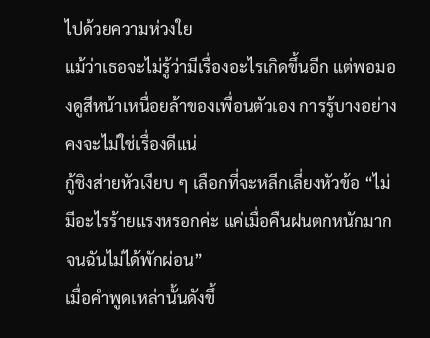ไปด้วยความห่วงใย
แม้ว่าเธอจะไม่รู้ว่ามีเรื่องอะไรเกิดขึ้นอีก แต่พอมองดูสีหน้าเหนื่อยล้าของเพื่อนตัวเอง การรู้บางอย่างคงจะไม่ใช่เรื่องดีแน่
กู้ชิงส่ายหัวเงียบ ๆ เลือกที่จะหลีกเลี่ยงหัวข้อ “ไม่มีอะไรร้ายแรงหรอกค่ะ แค่เมื่อคืนฝนตกหนักมากจนฉันไม่ได้พักผ่อน”
เมื่อคำพูดเหล่านั้นดังขึ้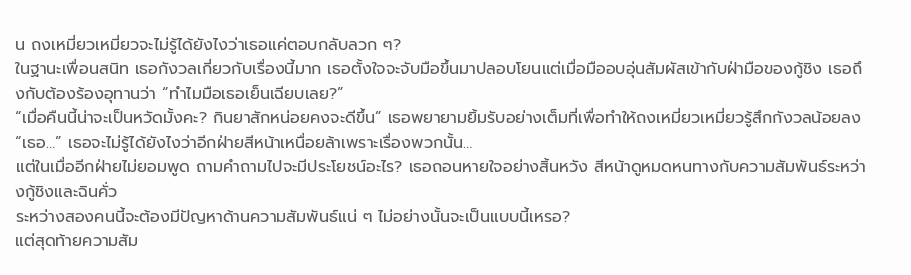น ถงเหมี่ยวเหมี่ยวจะไม่รู้ได้ยังไงว่าเธอแค่ตอบกลับลวก ๆ?
ในฐานะเพื่อนสนิท เธอกังวลเกี่ยวกับเรื่องนี้มาก เธอตั้งใจจะจับมือขึ้นมาปลอบโยนแต่เมื่อมืออบอุ่นสัมผัสเข้ากับฝ่ามือของกู้ชิง เธอถึงกับต้องร้องอุทานว่า “ทำไมมือเธอเย็นเฉียบเลย?”
“เมื่อคืนนี้น่าจะเป็นหวัดมั้งคะ? กินยาสักหน่อยคงจะดีขึ้น” เธอพยายามยิ้มรับอย่างเต็มที่เพื่อทำให้ถงเหมี่ยวเหมี่ยวรู้สึกกังวลน้อยลง
“เธอ…” เธอจะไม่รู้ได้ยังไงว่าอีกฝ่ายสีหน้าเหนื่อยล้าเพราะเรื่องพวกนั้น…
แต่ในเมื่ออีกฝ่ายไม่ยอมพูด ถามคำถามไปจะมีประโยชน์อะไร? เธอถอนหายใจอย่างสิ้นหวัง สีหน้าดูหมดหนทางกับความสัมพันธ์ระหว่างกู้ชิงและฉินคั่ว
ระหว่างสองคนนี้จะต้องมีปัญหาด้านความสัมพันธ์แน่ ๆ ไม่อย่างนั้นจะเป็นแบบนี้เหรอ?
แต่สุดท้ายความสัม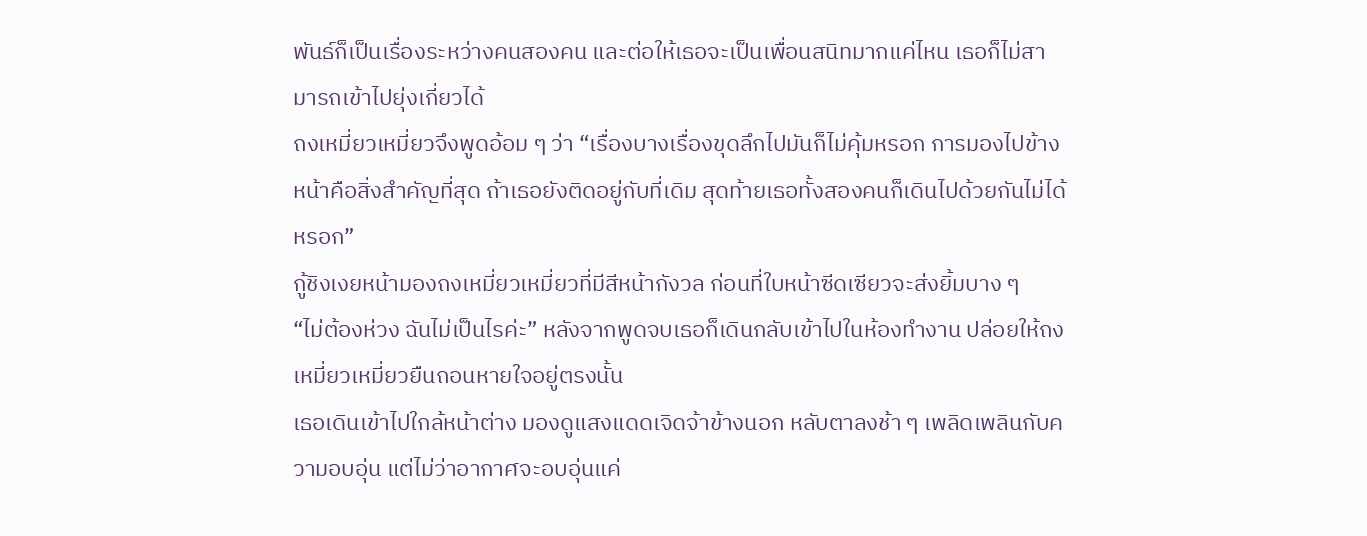พันธ์ก็เป็นเรื่องระหว่างคนสองคน และต่อให้เธอจะเป็นเพื่อนสนิทมากแค่ไหน เธอก็ไม่สามารถเข้าไปยุ่งเกี่ยวได้
ถงเหมี่ยวเหมี่ยวจึงพูดอ้อม ๆ ว่า “เรื่องบางเรื่องขุดลึกไปมันก็ไม่คุ้มหรอก การมองไปข้างหน้าคือสิ่งสำคัญที่สุด ถ้าเธอยังติดอยู่กับที่เดิม สุดท้ายเธอทั้งสองคนก็เดินไปด้วยกันไม่ได้หรอก”
กู้ชิงเงยหน้ามองถงเหมี่ยวเหมี่ยวที่มีสีหน้ากังวล ก่อนที่ใบหน้าซีดเซียวจะส่งยิ้มบาง ๆ
“ไม่ต้องห่วง ฉันไม่เป็นไรค่ะ” หลังจากพูดจบเธอก็เดินกลับเข้าไปในห้องทำงาน ปล่อยให้ถงเหมี่ยวเหมี่ยวยืนถอนหายใจอยู่ตรงนั้น
เธอเดินเข้าไปใกล้หน้าต่าง มองดูแสงแดดเจิดจ้าข้างนอก หลับตาลงช้า ๆ เพลิดเพลินกับความอบอุ่น แต่ไม่ว่าอากาศจะอบอุ่นแค่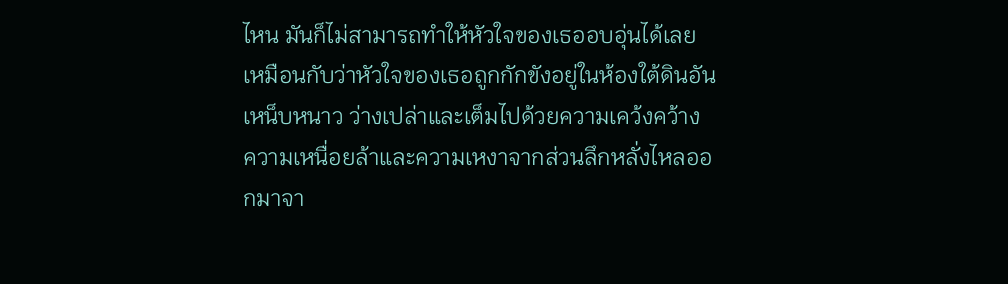ไหน มันก็ไม่สามารถทำให้หัวใจของเธออบอุ่นได้เลย
เหมือนกับว่าหัวใจของเธอถูกกักขังอยู่ในห้องใต้ดินอันเหน็บหนาว ว่างเปล่าและเต็มไปด้วยความเคว้งคว้าง ความเหนื่อยล้าและความเหงาจากส่วนลึกหลั่งไหลออกมาจา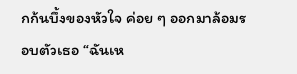กก้นบึ้งของหัวใจ ค่อย ๆ ออกมาล้อมรอบตัวเธอ “ฉันเห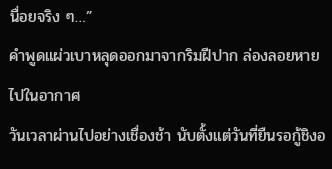นื่อยจริง ๆ…”
คำพูดแผ่วเบาหลุดออกมาจากริมฝีปาก ล่องลอยหายไปในอากาศ
วันเวลาผ่านไปอย่างเชื่องช้า นับตั้งแต่วันที่ยืนรอกู้ชิงอ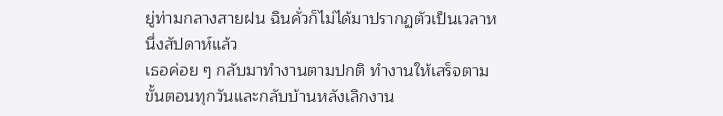ยู่ท่ามกลางสายฝน ฉินคั่วก็ไม่ได้มาปรากฏตัวเป็นเวลาหนึ่งสัปดาห์แล้ว
เธอค่อย ๆ กลับมาทำงานตามปกติ ทำงานให้เสร็จตามขั้นตอนทุกวันและกลับบ้านหลังเลิกงาน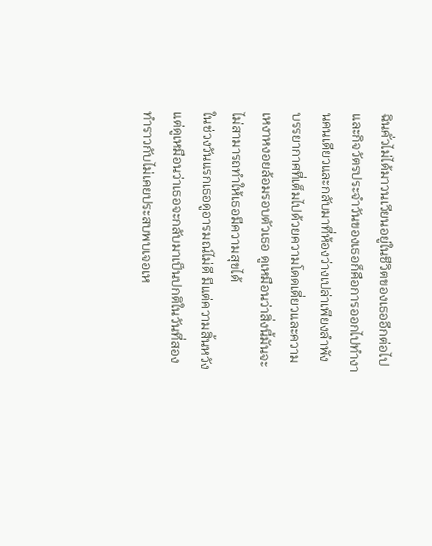ฉินคั่วไม่ได้มาวนเวียนอยู่ในชีวิตของเธออีกต่อไป และกิจวัตรประจำวันของเธอก็คือการออกไปทำงานคนเดียวและกลับมาที่ห้องว่างเปล่าเพียงลำพัง
บรรยากาศที่เต็มไปด้วยความโดดเดี่ยวและความเหงาหงอยล้อมรอบตัวเธอ ดูเหมือนว่าสิ่งนี้มันจะไม่สามารถทำให้เธอมีความสุขได้
ในช่วงวันแรกเธอดูอารมณ์ไม่ดี มีแต่ความสิ้นหวัง แต่ดูเหมือนว่าเธอจะกลับมาเป็นปกติในวันที่สอง ทำราวกับไม่เคยประสบพบเจอเห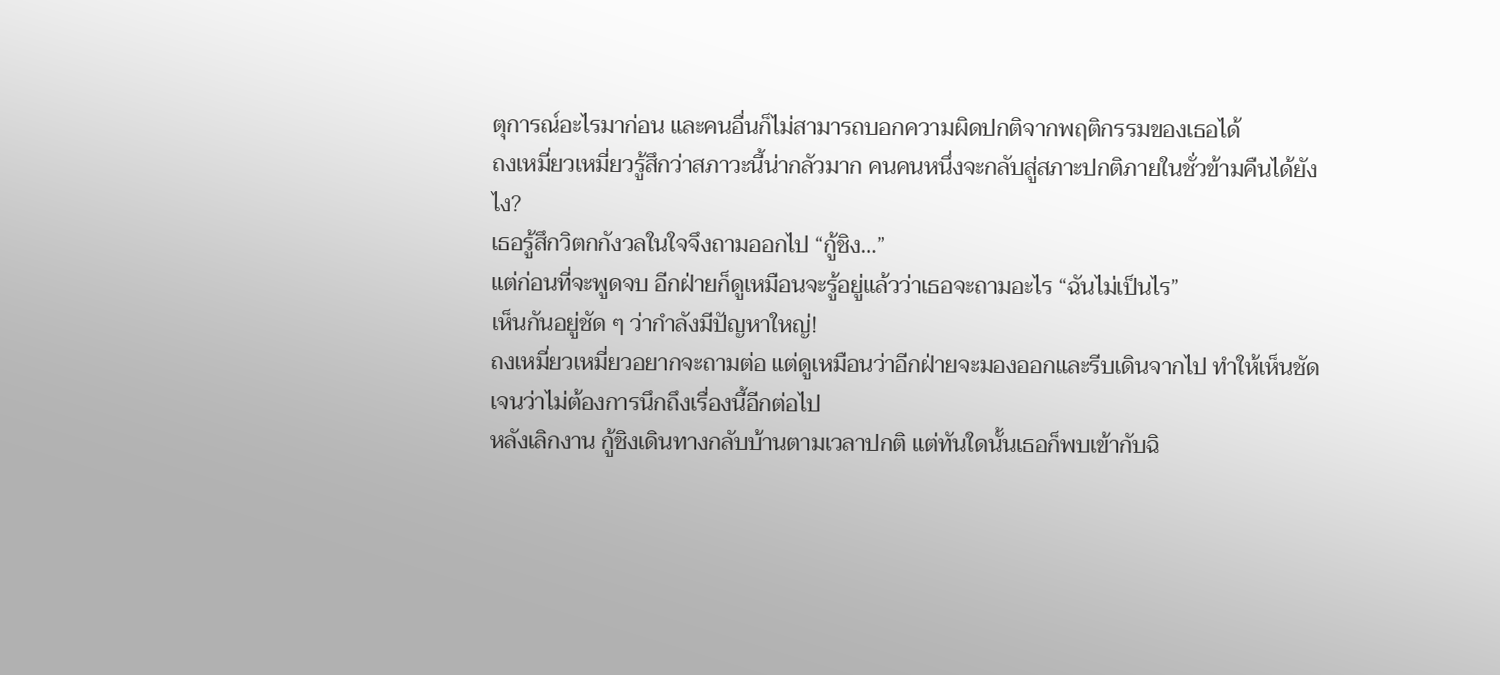ตุการณ์อะไรมาก่อน และคนอื่นก็ไม่สามารถบอกความผิดปกติจากพฤติกรรมของเธอได้
ถงเหมี่ยวเหมี่ยวรู้สึกว่าสภาวะนี้น่ากลัวมาก คนคนหนึ่งจะกลับสู่สภาะปกติภายในชั่วข้ามคืนได้ยังไง?
เธอรู้สึกวิตกกังวลในใจจึงถามออกไป “กู้ชิง…”
แต่ก่อนที่จะพูดจบ อีกฝ่ายก็ดูเหมือนจะรู้อยู่แล้วว่าเธอจะถามอะไร “ฉันไม่เป็นไร”
เห็นกันอยู่ชัด ๆ ว่ากำลังมีปัญหาใหญ่!
ถงเหมี่ยวเหมี่ยวอยากจะถามต่อ แต่ดูเหมือนว่าอีกฝ่ายจะมองออกและรีบเดินจากไป ทำให้เห็นชัดเจนว่าไม่ต้องการนึกถึงเรื่องนี้อีกต่อไป
หลังเลิกงาน กู้ชิงเดินทางกลับบ้านตามเวลาปกติ แต่ทันใดนั้นเธอก็พบเข้ากับฉิ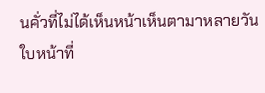นคั่วที่ไม่ได้เห็นหน้าเห็นตามาหลายวัน
ใบหน้าที่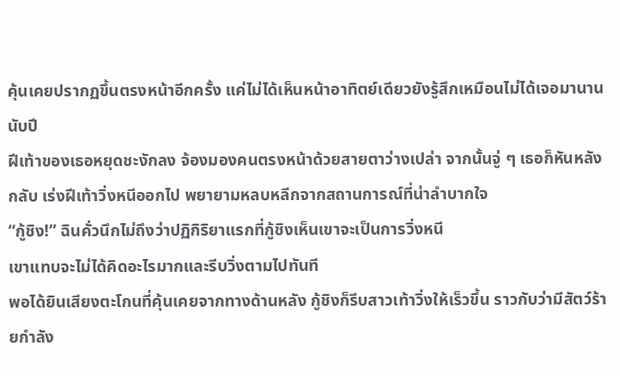คุ้นเคยปรากฏขึ้นตรงหน้าอีกครั้ง แค่ไม่ได้เห็นหน้าอาทิตย์เดียวยังรู้สึกเหมือนไม่ได้เจอมานานนับปี
ฝีเท้าของเธอหยุดชะงักลง จ้องมองคนตรงหน้าด้วยสายตาว่างเปล่า จากนั้นจู่ ๆ เธอก็หันหลังกลับ เร่งฝีเท้าวิ่งหนีออกไป พยายามหลบหลีกจากสถานการณ์ที่น่าลำบากใจ
“กู้ชิง!” ฉินคั่วนึกไม่ถึงว่าปฏิกิริยาแรกที่กู้ชิงเห็นเขาจะเป็นการวิ่งหนี
เขาแทบจะไม่ได้คิดอะไรมากและรีบวิ่งตามไปทันที
พอได้ยินเสียงตะโกนที่คุ้นเคยจากทางด้านหลัง กู้ชิงก็รีบสาวเท้าวิ่งให้เร็วขึ้น ราวกับว่ามีสัตว์ร้ายกำลัง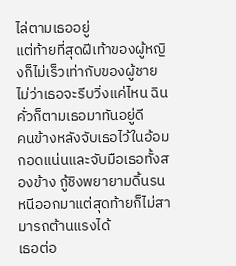ไล่ตามเธออยู่
แต่ท้ายที่สุดฝีเท้าของผู้หญิงก็ไม่เร็วเท่ากับของผู้ชาย ไม่ว่าเธอจะรีบวิ่งแค่ไหน ฉินคั่วก็ตามเธอมาทันอยู่ดี
คนข้างหลังจับเธอไว้ในอ้อมกอดแน่นและจับมือเธอทั้งสองข้าง กู้ชิงพยายามดิ้นรนหนีออกมาแต่สุดท้ายก็ไม่สามารถต้านแรงได้
เธอต่อ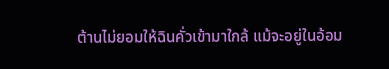ต้านไม่ยอมให้ฉินคั่วเข้ามาใกล้ แม้จะอยู่ในอ้อม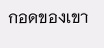กอดของเขา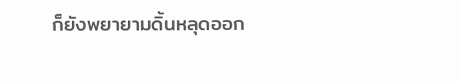ก็ยังพยายามดิ้นหลุดออก